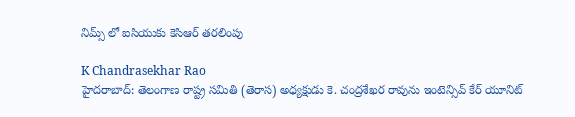నిమ్స్ లో ఐసియుకు కెసిఆర్ తరలింపు

K Chandrasekhar Rao
హైదరాబాద్: తెలంగాణ రాష్ట్ర సమితి (తెరాస) అధ్యక్షుడు కె. చంద్రశేఖర రావును ఇంటెన్సివ్ కేర్ యూనిట్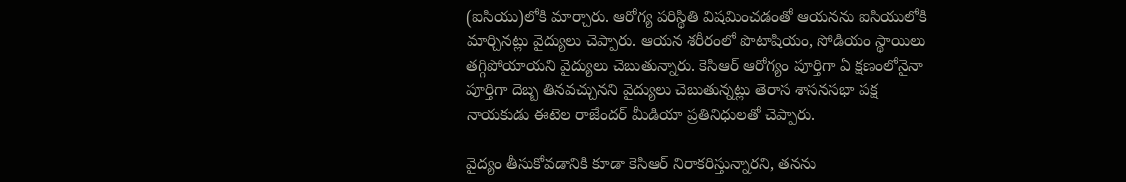(ఐసియు)లోకి మార్చారు. ఆరోగ్య పరిస్థితి విషమించడంతో ఆయనను ఐసియులోకి మార్చినట్లు వైద్యులు చెప్పారు. ఆయన శరీరంలో పొటాషియం, సోడియం స్థాయిలు తగ్గిపోయాయని వైద్యులు చెబుతున్నారు. కెసిఆర్ ఆరోగ్యం పూర్తిగా ఏ క్షణంలోనైనా పూర్తిగా దెబ్బ తినవచ్చునని వైద్యులు చెబుతున్నట్లు తెరాస శాసనసభా పక్ష నాయకుడు ఈటెల రాజేందర్ మీడియా ప్రతినిధులతో చెప్పారు.

వైద్యం తీసుకోవడానికి కూడా కెసిఆర్ నిరాకరిస్తున్నారని, తనను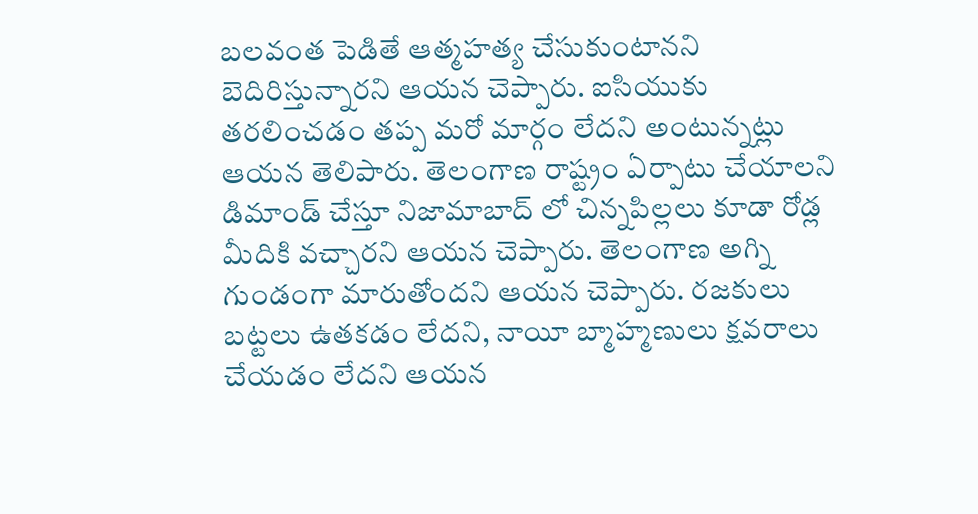బలవంత పెడితే ఆత్మహత్య చేసుకుంటానని బెదిరిస్తున్నారని ఆయన చెప్పారు. ఐసియుకు తరలించడం తప్ప మరో మార్గం లేదని అంటున్నట్లు ఆయన తెలిపారు. తెలంగాణ రాష్ట్రం ఏర్పాటు చేయాలని డిమాండ్ చేస్తూ నిజామాబాద్ లో చిన్నపిల్లలు కూడా రోడ్ల మీదికి వచ్చారని ఆయన చెప్పారు. తెలంగాణ అగ్ని గుండంగా మారుతోందని ఆయన చెప్పారు. రజకులు బట్టలు ఉతకడం లేదని, నాయీ బ్మాహ్మణులు క్షవరాలు చేయడం లేదని ఆయన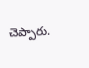చెప్పారు.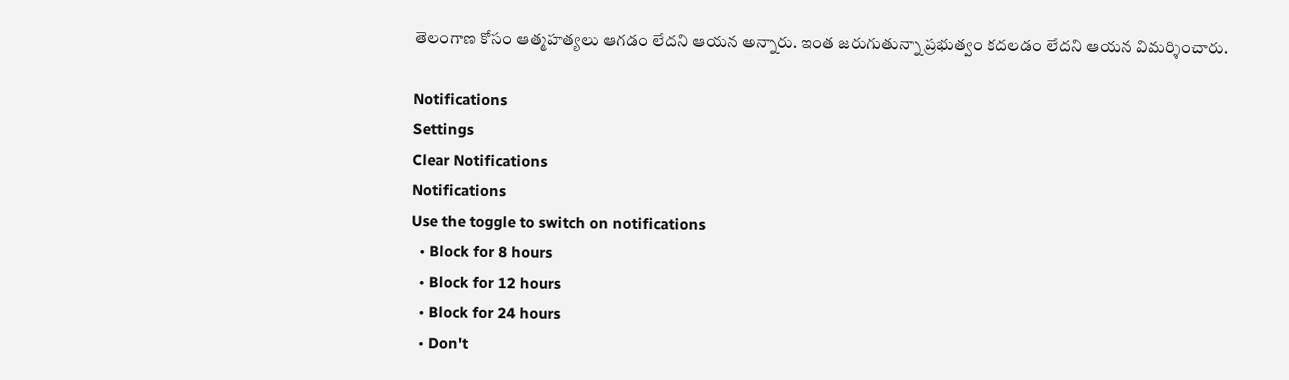తెలంగాణ కోసం ఆత్మహత్యలు ఆగడం లేదని ఆయన అన్నారు. ఇంత జరుగుతున్నా ప్రభుత్వం కదలడం లేదని ఆయన విమర్శించారు.

Notifications
Settings
Clear Notifications
Notifications
Use the toggle to switch on notifications
  • Block for 8 hours
  • Block for 12 hours
  • Block for 24 hours
  • Don't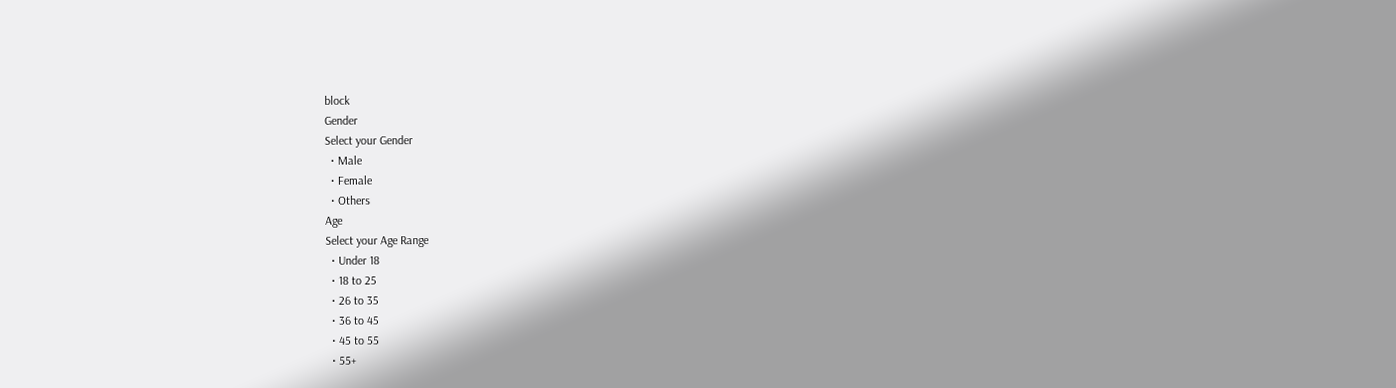block
Gender
Select your Gender
  • Male
  • Female
  • Others
Age
Select your Age Range
  • Under 18
  • 18 to 25
  • 26 to 35
  • 36 to 45
  • 45 to 55
  • 55+